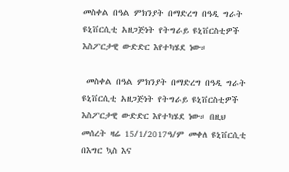መስቀል በዓል ምክንያት በማድረግ በዓዲ ግራት ዩኒቨርሲቲ አዘጋጅነት የትግራይ ዩኒቨርስቲዎች እስፖርታዊ ውድድር እየተካሄደ ነው።

 መስቀል በዓል ምክንያት በማድረግ በዓዲ ግራት ዩኒቨርሲቲ አዘጋጅነት የትግራይ ዩኒቨርስቲዎች እስፖርታዊ ውድድር እየተካሄደ ነው። በዚህ መሰረት ዛሬ 15/1/2017ዓ/ም መቀለ ዩኒቨርሲቲ በእግር ኳስ እና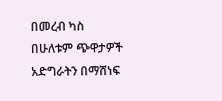በመረብ ካስ በሁለቱም ጭዋታዎች አድግራትን በማሸነፍ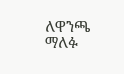ለዋንጫ ማለፉ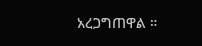አረጋግጠዋል ።